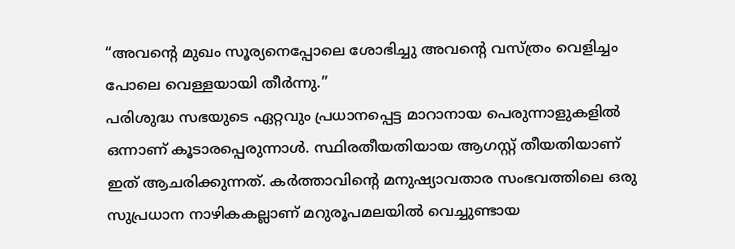“അവന്റെ മുഖം സൂര്യനെപ്പോലെ ശോഭിച്ചു അവന്റെ വസ്ത്രം വെളിച്ചം പോലെ വെള്ളയായി തീർന്നു.”
പരിശുദ്ധ സഭയുടെ ഏറ്റവും പ്രധാനപ്പെട്ട മാറാനായ പെരുന്നാളുകളിൽ ഒന്നാണ് കൂടാരപ്പെരുന്നാൾ. സ്ഥിരതീയതിയായ ആഗസ്റ്റ് തീയതിയാണ് ഇത് ആചരിക്കുന്നത്. കർത്താവിന്റെ മനുഷ്യാവതാര സംഭവത്തിലെ ഒരു സുപ്രധാന നാഴികകല്ലാണ് മറുരൂപമലയിൽ വെച്ചുണ്ടായ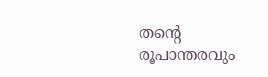തന്റെ രൂപാന്തരവും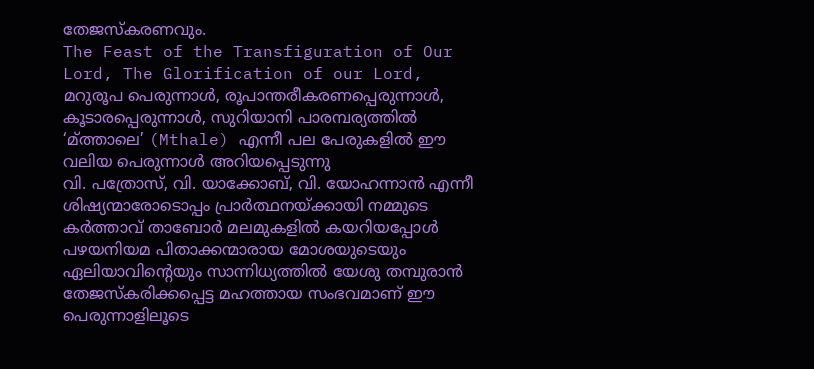തേജസ്കരണവും.
The Feast of the Transfiguration of Our Lord, The Glorification of our Lord, മറുരൂപ പെരുന്നാൾ, രൂപാന്തരീകരണപ്പെരുന്നാൾ, കൂടാരപ്പെരുന്നാൾ, സുറിയാനി പാരമ്പര്യത്തിൽ ‘മ്ത്താലെ’ (Mthale) എന്നീ പല പേരുകളിൽ ഈ വലിയ പെരുന്നാൾ അറിയപ്പെടുന്നു
വി. പത്രോസ്, വി. യാക്കോബ്, വി. യോഹന്നാൻ എന്നീ ശിഷ്യന്മാരോടൊപ്പം പ്രാർത്ഥനയ്ക്കായി നമ്മുടെ കർത്താവ് താബോർ മലമുകളിൽ കയറിയപ്പോൾ പഴയനിയമ പിതാക്കന്മാരായ മോശയുടെയും ഏലിയാവിന്റെയും സാന്നിധ്യത്തിൽ യേശു തമ്പുരാൻ തേജസ്കരിക്കപ്പെട്ട മഹത്തായ സംഭവമാണ് ഈ പെരുന്നാളിലൂടെ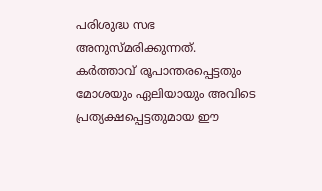പരിശുദ്ധ സഭ അനുസ്മരിക്കുന്നത്.
കർത്താവ് രൂപാന്തരപ്പെട്ടതും മോശയും ഏലിയായും അവിടെ പ്രത്യക്ഷപ്പെട്ടതുമായ ഈ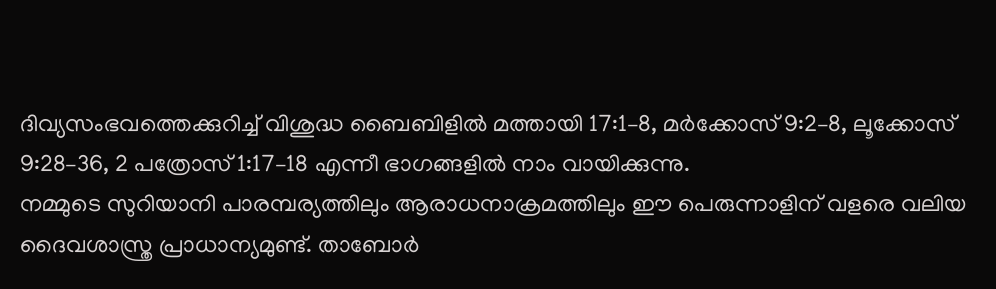ദിവ്യസംഭവത്തെക്കുറിച്ച് വിശുദ്ധ ബൈബിളിൽ മത്തായി 17:1–8, മർക്കോസ് 9:2–8, ലൂക്കോസ് 9:28–36, 2 പത്രോസ് 1:17–18 എന്നീ ഭാഗങ്ങളിൽ നാം വായിക്കുന്നു.
നമ്മുടെ സുറിയാനി പാരമ്പര്യത്തിലും ആരാധനാക്രമത്തിലും ഈ പെരുന്നാളിന് വളരെ വലിയ ദൈവശാസ്ത്ര പ്രാധാന്യമുണ്ട്. താബോർ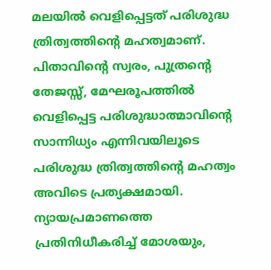മലയിൽ വെളിപ്പെട്ടത് പരിശുദ്ധ ത്രിത്വത്തിന്റെ മഹത്വമാണ്. പിതാവിന്റെ സ്വരം, പുത്രന്റെ തേജസ്സ്, മേഘരൂപത്തിൽ വെളിപ്പെട്ട പരിശുദ്ധാത്മാവിന്റെ സാന്നിധ്യം എന്നിവയിലൂടെ പരിശുദ്ധ ത്രിത്വത്തിന്റെ മഹത്വം അവിടെ പ്രത്യക്ഷമായി.
ന്യായപ്രമാണത്തെ പ്രതിനിധീകരിച്ച് മോശയും,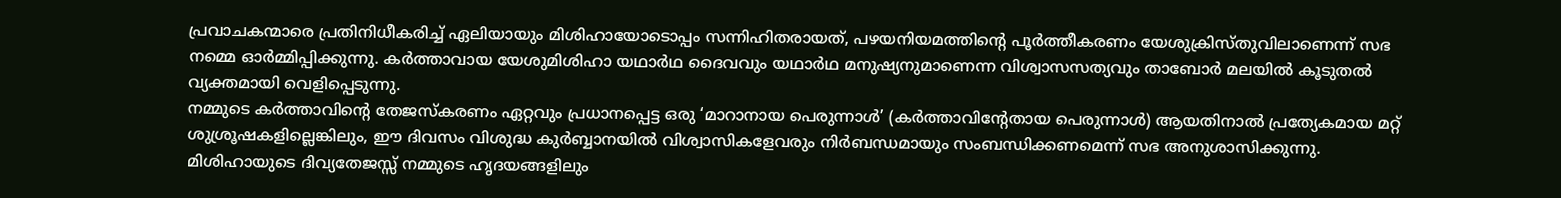പ്രവാചകന്മാരെ പ്രതിനിധീകരിച്ച് ഏലിയായും മിശിഹായോടൊപ്പം സന്നിഹിതരായത്, പഴയനിയമത്തിന്റെ പൂർത്തീകരണം യേശുക്രിസ്തുവിലാണെന്ന് സഭ നമ്മെ ഓർമ്മിപ്പിക്കുന്നു. കർത്താവായ യേശുമിശിഹാ യഥാർഥ ദൈവവും യഥാർഥ മനുഷ്യനുമാണെന്ന വിശ്വാസസത്യവും താബോർ മലയിൽ കൂടുതൽ വ്യക്തമായി വെളിപ്പെടുന്നു.
നമ്മുടെ കർത്താവിൻ്റെ തേജസ്കരണം ഏറ്റവും പ്രധാനപ്പെട്ട ഒരു ‘മാറാനായ പെരുന്നാൾ’ (കർത്താവിന്റേതായ പെരുന്നാൾ) ആയതിനാൽ പ്രത്യേകമായ മറ്റ് ശുശ്രൂഷകളില്ലെങ്കിലും, ഈ ദിവസം വിശുദ്ധ കുർബ്ബാനയിൽ വിശ്വാസികളേവരും നിർബന്ധമായും സംബന്ധിക്കണമെന്ന് സഭ അനുശാസിക്കുന്നു.
മിശിഹായുടെ ദിവ്യതേജസ്സ് നമ്മുടെ ഹൃദയങ്ങളിലും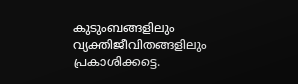കുടുംബങ്ങളിലും വ്യക്തിജീവിതങ്ങളിലും പ്രകാശിക്കട്ടെ.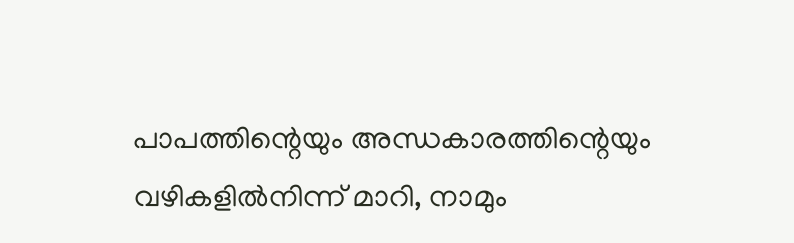പാപത്തിന്റെയും അന്ധകാരത്തിന്റെയും വഴികളിൽനിന്ന് മാറി, നാമും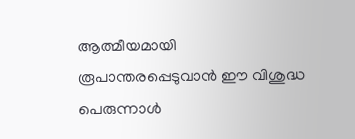ആത്മീയമായി രൂപാന്തരപ്പെടുവാൻ ഈ വിശുദ്ധ പെരുന്നാൾ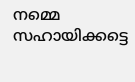നമ്മെ സഹായിക്കട്ടെ